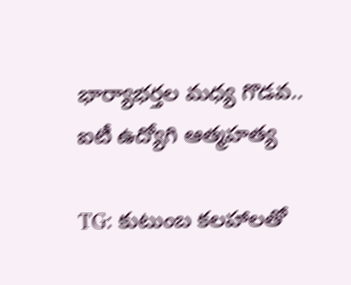భార్యాభర్తల మధ్య గొడవ.. ఐటీ ఉద్యోగి ఆత్మహత్య

TG: కుటుంబ కలహాలతో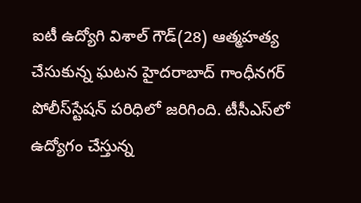ఐటీ ఉద్యోగి విశాల్‌ గౌడ్‌(28) ఆత్మహత్య చేసుకున్న ఘటన హైదరాబాద్‌ గాంధీనగర్‌ పోలీస్‌స్టేషన్‌ పరిధిలో జరిగింది. టీసీఎస్‌లో ఉద్యోగం చేస్తున్న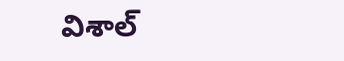విశాల్‌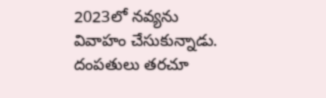2023లో నవ్యను వివాహం చేసుకున్నాడు. దంపతులు తరచూ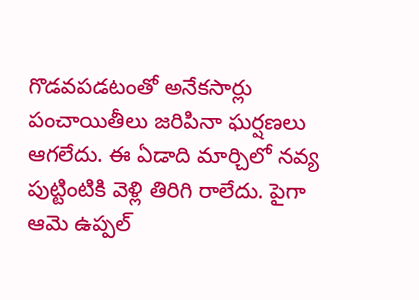గొడవపడటంతో అనేకసార్లు పంచాయితీలు జరిపినా ఘర్షణలు ఆగలేదు. ఈ ఏడాది మార్చిలో నవ్య పుట్టింటికి వెళ్లి తిరిగి రాలేదు. పైగా ఆమె ఉప్పల్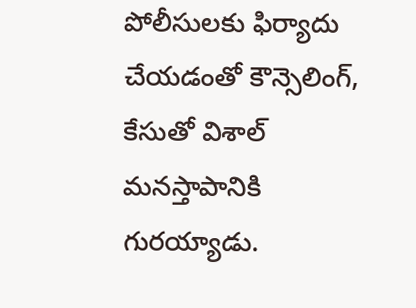పోలీసులకు ఫిర్యాదు చేయడంతో కౌన్సెలింగ్‌, కేసుతో విశాల్‌ మనస్తాపానికి గురయ్యాడు.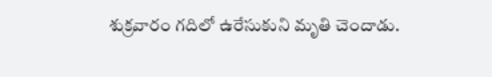శుక్రవారం గదిలో ఉరేసుకుని మృతి చెందాడు.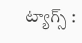ట్యాగ్స్ :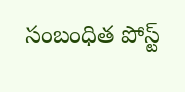సంబంధిత పోస్ట్